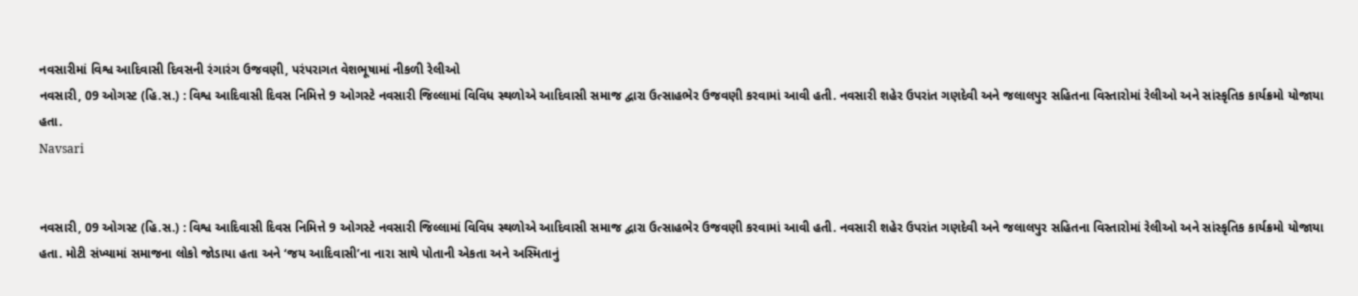નવસારીમાં વિશ્વ આદિવાસી દિવસની રંગારંગ ઉજવણી, પરંપરાગત વેશભૂષામાં નીકળી રેલીઓ
નવસારી, 09 ઓગસ્ટ (હિ.સ.) : વિશ્વ આદિવાસી દિવસ નિમિત્તે 9 ઓગસ્ટે નવસારી જિલ્લામાં વિવિધ સ્થળોએ આદિવાસી સમાજ દ્વારા ઉત્સાહભેર ઉજવણી કરવામાં આવી હતી. નવસારી શહેર ઉપરાંત ગણદેવી અને જલાલપુર સહિતના વિસ્તારોમાં રેલીઓ અને સાંસ્કૃતિક કાર્યક્રમો યોજાયા હતા.
Navsari


નવસારી, 09 ઓગસ્ટ (હિ.સ.) : વિશ્વ આદિવાસી દિવસ નિમિત્તે 9 ઓગસ્ટે નવસારી જિલ્લામાં વિવિધ સ્થળોએ આદિવાસી સમાજ દ્વારા ઉત્સાહભેર ઉજવણી કરવામાં આવી હતી. નવસારી શહેર ઉપરાંત ગણદેવી અને જલાલપુર સહિતના વિસ્તારોમાં રેલીઓ અને સાંસ્કૃતિક કાર્યક્રમો યોજાયા હતા. મોટી સંખ્યામાં સમાજના લોકો જોડાયા હતા અને ‘જય આદિવાસી’ના નારા સાથે પોતાની એકતા અને અસ્મિતાનું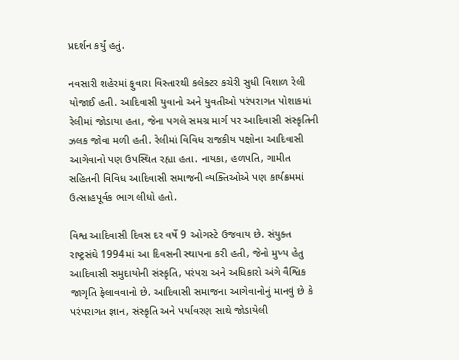પ્રદર્શન કર્યું હતું.

નવસારી શહેરમાં ફુવારા વિસ્તારથી કલેક્ટર કચેરી સુધી વિશાળ રેલી યોજાઈ હતી. આદિવાસી યુવાનો અને યુવતીઓ પરંપરાગત પોશાકમાં રેલીમાં જોડાયા હતા, જેના પગલે સમગ્ર માર્ગ પર આદિવાસી સંસ્કૃતિની ઝલક જોવા મળી હતી. રેલીમાં વિવિધ રાજકીય પક્ષોના આદિવાસી આગેવાનો પણ ઉપસ્થિત રહ્યા હતા. નાયકા, હળપતિ, ગામીત સહિતની વિવિધ આદિવાસી સમાજની વ્યક્તિઓએ પણ કાર્યક્રમમાં ઉત્સાહપૂર્વક ભાગ લીધો હતો.

વિશ્વ આદિવાસી દિવસ દર વર્ષે 9 ઓગસ્ટે ઉજવાય છે. સંયુક્ત રાષ્ટ્રસંઘે 1994માં આ દિવસની સ્થાપના કરી હતી, જેનો મુખ્ય હેતુ આદિવાસી સમુદાયોની સંસ્કૃતિ, પરંપરા અને અધિકારો અંગે વૈશ્વિક જાગૃતિ ફેલાવવાનો છે. આદિવાસી સમાજના આગેવાનોનું માનવું છે કે પરંપરાગત જ્ઞાન, સંસ્કૃતિ અને પર્યાવરણ સાથે જોડાયેલી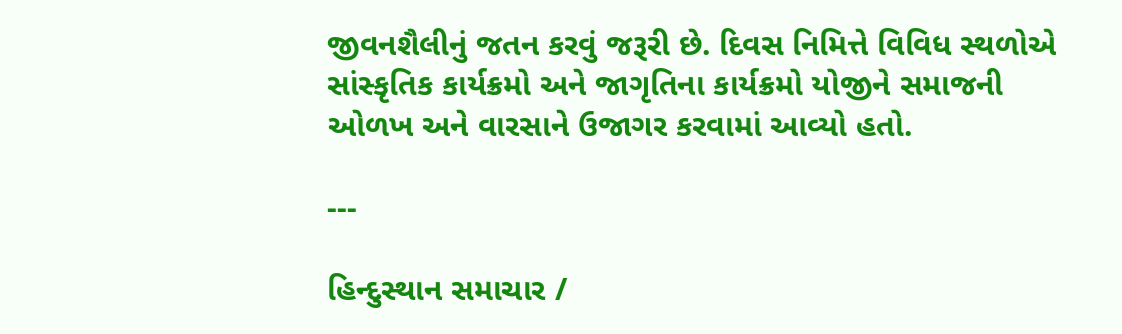જીવનશૈલીનું જતન કરવું જરૂરી છે. દિવસ નિમિત્તે વિવિધ સ્થળોએ સાંસ્કૃતિક કાર્યક્રમો અને જાગૃતિના કાર્યક્રમો યોજીને સમાજની ઓળખ અને વારસાને ઉજાગર કરવામાં આવ્યો હતો.

---

હિન્દુસ્થાન સમાચાર /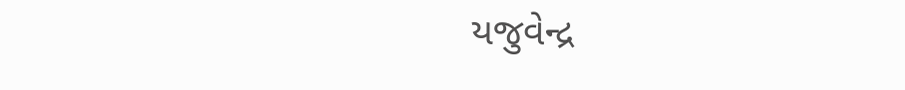યજુવેન્દ્ર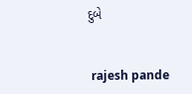દુબે


 rajesh pande